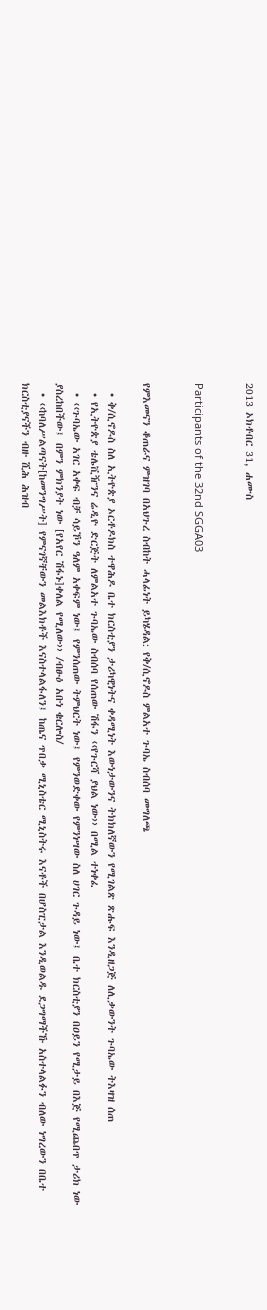2013 ኦክቶበር 31, ሐሙስ


Participants of the 32nd SGGA03


የምእመናን ቆጠራና ምዝገባ በአህጉረ ስብከት ሓላፊነት ይካሄዳል: የቅ/ሲኖዶስ ምልአተ ጉባኤ ስብሰባ መግለጫ

  • ቅ/ሲኖዶስ ስለ ኢትዮጵያ ኦርቶዶክስ ተዋሕዶ ቤተ ክርስቲያን ታሪካዊነትና ቀዳሚነት እውነታውንና ትክክለኛውን የሚገልጽ ጽሑፍ እንዲዘጋጅ ለሊቃውንት ጉባኤው ትእዛዝ ሰጠ
  • የኢትዮጵያ ቴሌቪዥንና ሬዲዮ ድርጅት ለምልአተ ጉባኤው ስብሰባ የሰጠው ሽፋን ‹‹የጉርሻ ያህል ነው›› በሚል ተነቀፈ
  • ‹‹ጉባኤው አገር አቀፍ ብቻ ሳይኾን ዓለም አቀፍም ነው፤ የምንሰጠው ትምህርት ነው፤ የምንወድቀው የምንነሣው ስለ ሀገር ጉዳይ ነው፤ ቤተ ክርስቲያን በዐይን የሚታይ በእጅ የሚጨበጥ ታሪክ ነው ያስረከበችው፤ በምን ምክንያት ነው [የአየር ሽፋኑ]ቀለል የሚለው›› /ብፁዕ አቡነ ቄርሎስ/
  • ‹‹ከባለሥልጣናት[ከመንግሥት] የምናገኛቸውን መልእክቶች እናስተላልፋለን፤ ከጤና ጥበቃ ሚኒስቴር ሚኒስትሩ እናቶች በሆስፒታል እንዲወልዱ ደጋግማችኹ አስተላልፉን ብለው ነግረውን በቤተ ክርስቲያናችን ብዙ ሺሕ ሕዝብ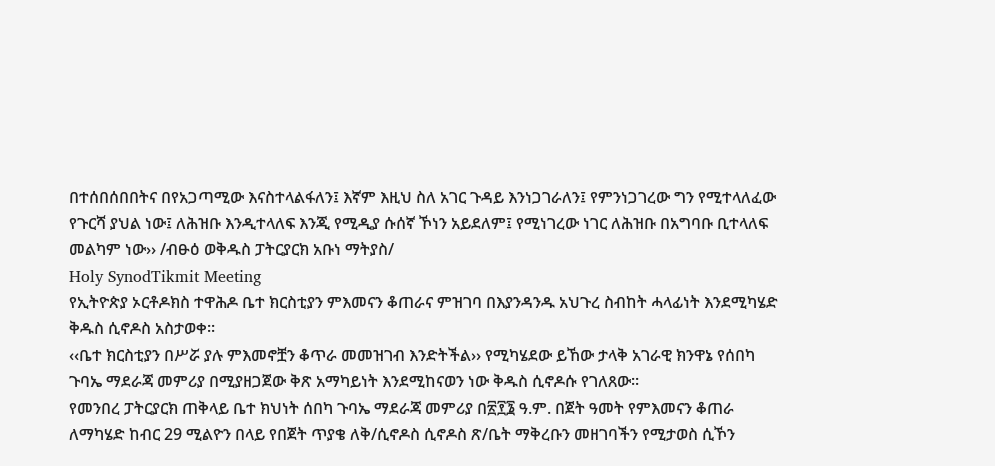በተሰበሰበበትና በየአጋጣሚው እናስተላልፋለን፤ እኛም እዚህ ስለ አገር ጉዳይ እንነጋገራለን፤ የምንነጋገረው ግን የሚተላለፈው የጉርሻ ያህል ነው፤ ለሕዝቡ እንዲተላለፍ እንጂ የሚዲያ ሱሰኛ ኾነን አይደለም፤ የሚነገረው ነገር ለሕዝቡ በአግባቡ ቢተላለፍ መልካም ነው›› /ብፁዕ ወቅዱስ ፓትርያርክ አቡነ ማትያስ/
Holy SynodTikmit Meeting
የኢትዮጵያ ኦርቶዶክስ ተዋሕዶ ቤተ ክርስቲያን ምእመናን ቆጠራና ምዝገባ በእያንዳንዱ አህጉረ ስብከት ሓላፊነት እንደሚካሄድ ቅዱስ ሲኖዶስ አስታወቀ፡፡
‹‹ቤተ ክርስቲያን በሥሯ ያሉ ምእመኖቿን ቆጥራ መመዝገብ እንድትችል›› የሚካሄደው ይኸው ታላቅ አገራዊ ክንዋኔ የሰበካ ጉባኤ ማደራጃ መምሪያ በሚያዘጋጀው ቅጽ አማካይነት እንደሚከናወን ነው ቅዱስ ሲኖዶሱ የገለጸው፡፡
የመንበረ ፓትርያርክ ጠቅላይ ቤተ ክህነት ሰበካ ጉባኤ ማደራጃ መምሪያ በ፳፻፮ ዓ.ም. በጀት ዓመት የምእመናን ቆጠራ ለማካሄድ ከብር 29 ሚልዮን በላይ የበጀት ጥያቄ ለቅ/ሲኖዶስ ሲኖዶስ ጽ/ቤት ማቅረቡን መዘገባችን የሚታወስ ሲኾን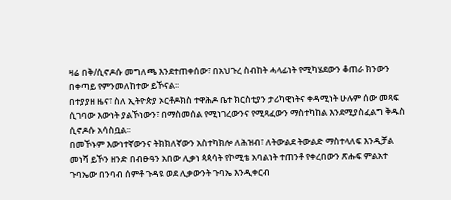ዛሬ በቅ/ሲኖዶሱ መግለጫ እንደተጠቀሰው፣ በአህጉረ ስብከት ሓላፊነት የሚካሄደውን ቆጠራ ክንውን በቀጣይ የምንመለከተው ይኾናል፡፡
በተያያዘ ዜና፣ ስለ ኢትዮጵያ ኦርቶዶክስ ተዋሕዶ ቤተ ክርስቲያን ታሪካዊነትና ቀዳሚነት ሁሉም ሰው መጻፍ ሲገባው እውነት ያልኾነውን፣ በማስመሰል የሚነገረውንና የሚጻፈውን ማስተካከል እንደሚያስፈልግ ቅዱስ ሲኖዶሱ አሳስቧል፡፡
በመኾኑም እውነተኛውንና ትክክለኛውን አስተካክሎ ለሕዝብ፣ ለትውልደ ትውልድ ማስተላለፍ እንዲቻል መነሻ ይኾን ዘንድ በብፁዓን አበው ሊቃነ ጳጳሳት የኮሚቴ አባልነት ተጠንቶ የቀረበውን ጽሑፍ ምልአተ ጉባኤው በንባብ ሰምቶ ጉዳዩ ወደ ሊቃውንት ጉባኤ እንዲቀርብ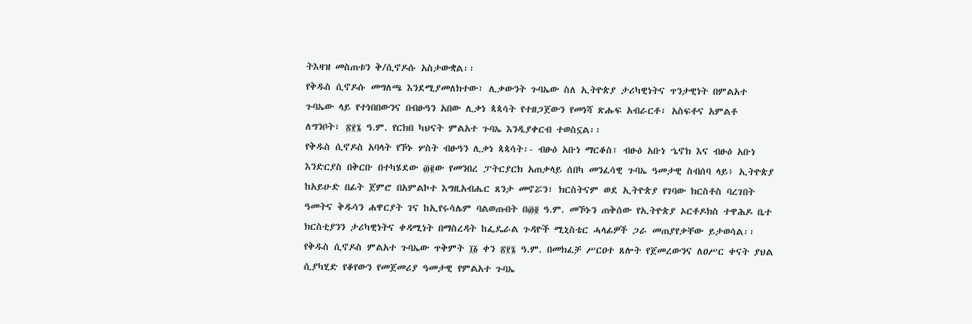ትእዛዝ መስጠቱን ቅ/ሲኖዶሱ አስታውቋል፡፡
የቅዱስ ሲኖዶሱ መግለጫ እንደሚያመለክተው፣ ሊቃውንት ጉባኤው ስለ ኢትዮጵያ ታሪካዊነትና ጥንታዊነት በምልአተ ጉባኤው ላይ የተነበበውንና በብፁዓን አበው ሊቃነ ጳጳሳት የተዘጋጀውን የመነሻ ጽሑፍ አብራርቶ፣ አስፍቶና አምልቶ ለግንቦት፣ ፳፻፮ ዓ.ም. የርክበ ካህናት ምልአተ ጉባኤ እንዲያቀርብ ተወስኗል፡፡
የቅዱስ ሲኖዶስ አባላት የኾኑ ሦስት ብፁዓን ሊቃነ ጳጳሳት፡- ብፁዕ አቡነ ማርቆስ፣ ብፁዕ አቡነ ኄኖክ እና ብፁዕ አቡነ እንድርያስ በቅርቡ በተካሄደው ፴፪ው የመንበረ ፓትርያርክ አጠቃላይ ሰበካ መንፈሳዊ ጉባኤ ዓመታዊ ስብሰባ ላይ፥ ኢትዮጵያ ከአይሁድ በፊት ጀምሮ በአምልኮተ እግዚአብሔር ጸንታ መኖሯን፣ ክርስትናም ወደ ኢትዮጵያ የገባው ክርስቶስ ባረገበት ዓመትና ቅዱሳን ሐዋርያት ገና ከኢየሩሳሌም ባልወጡበት በ፴፬ ዓ.ም. መኾኑን ጠቅሰው የኢትዮጵያ ኦርቶዶክስ ተዋሕዶ ቤተ ክርስቲያንን ታሪካዊነትና ቀዳሚነት በማስረዳት ከፌዴራል ጉዳዮች ሚኒስቴር ሓላፊዎች ጋራ መጠያየቃቸው ይታወሳል፡፡
የቅዱስ ሲኖዶስ ምልአተ ጉባኤው ጥቅምት ፲፩ ቀን ፳፻፮ ዓ.ም. በመክፈቻ ሥርዐተ ጸሎት የጀመረውንና ለዐሥር ቀናት ያህል ሲያካሂድ የቆየውን የመጀመሪያ ዓመታዊ የምልአተ ጉባኤ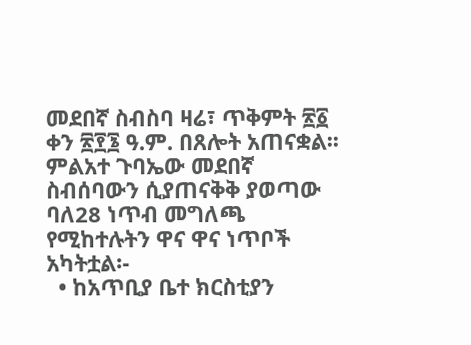መደበኛ ስብስባ ዛሬ፣ ጥቅምት ፳፩ ቀን ፳፻፮ ዓ.ም. በጸሎት አጠናቋል፡፡
ምልአተ ጉባኤው መደበኛ ስብሰባውን ሲያጠናቅቅ ያወጣው ባለ28 ነጥብ መግለጫ የሚከተሉትን ዋና ዋና ነጥቦች አካትቷል፡-
  • ከአጥቢያ ቤተ ክርስቲያን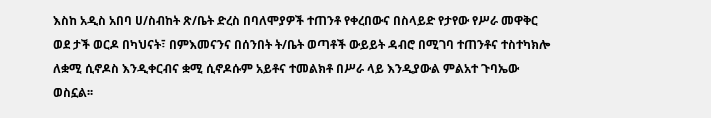እስከ አዲስ አበባ ሀ/ስብከት ጽ/ቤት ድረስ በባለሞያዎች ተጠንቶ የቀረበውና በስላይድ የታየው የሥራ መዋቅር ወደ ታች ወርዶ በካህናት፣ በምእመናንና በሰንበት ት/ቤት ወጣቶች ውይይት ዳብሮ በሚገባ ተጠንቶና ተስተካክሎ ለቋሚ ሲኖዶስ እንዲቀርብና ቋሚ ሲኖዶሱም አይቶና ተመልክቶ በሥራ ላይ እንዲያውል ምልአተ ጉባኤው ወስኗል፡፡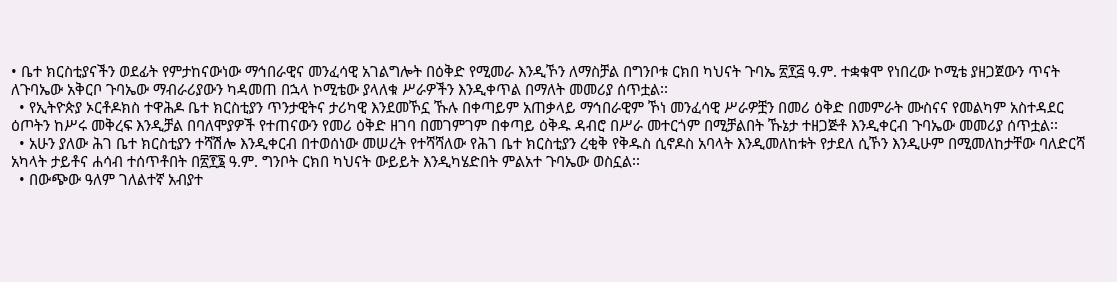• ቤተ ክርስቲያናችን ወደፊት የምታከናውነው ማኅበራዊና መንፈሳዊ አገልግሎት በዕቅድ የሚመራ እንዲኾን ለማስቻል በግንቦቱ ርክበ ካህናት ጉባኤ ፳፻፭ ዓ.ም. ተቋቁሞ የነበረው ኮሚቴ ያዘጋጀውን ጥናት ለጉባኤው አቅርቦ ጉባኤው ማብራሪያውን ካዳመጠ በኋላ ኮሚቴው ያላለቁ ሥራዎችን እንዲቀጥል በማለት መመሪያ ሰጥቷል፡፡
  • የኢትዮጵያ ኦርቶዶክስ ተዋሕዶ ቤተ ክርስቲያን ጥንታዊትና ታሪካዊ እንደመኾኗ ኹሉ በቀጣይም አጠቃላይ ማኅበራዊም ኾነ መንፈሳዊ ሥራዎቿን በመሪ ዕቅድ በመምራት ሙስናና የመልካም አስተዳደር ዕጦትን ከሥሩ መቅረፍ እንዲቻል በባለሞያዎች የተጠናውን የመሪ ዕቅድ ዘገባ በመገምገም በቀጣይ ዕቅዱ ዳብሮ በሥራ መተርጎም በሚቻልበት ኹኔታ ተዘጋጅቶ እንዲቀርብ ጉባኤው መመሪያ ሰጥቷል፡፡
  • አሁን ያለው ሕገ ቤተ ክርስቲያን ተሻሽሎ እንዲቀርብ በተወሰነው መሠረት የተሻሻለው የሕገ ቤተ ክርስቲያን ረቂቅ የቅዱስ ሲኖዶስ አባላት እንዲመለከቱት የታደለ ሲኾን እንዲሁም በሚመለከታቸው ባለድርሻ አካላት ታይቶና ሐሳብ ተሰጥቶበት በ፳፻፮ ዓ.ም. ግንቦት ርክበ ካህናት ውይይት እንዲካሄድበት ምልአተ ጉባኤው ወስኗል፡፡
  • በውጭው ዓለም ገለልተኛ አብያተ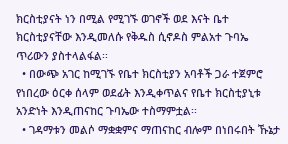ክርስቲያናት ነን በሚል የሚገኙ ወገኖች ወደ እናት ቤተ ክርስቲያናቸው እንዲመለሱ የቅዱስ ሲኖዶስ ምልአተ ጉባኤ ጥሪውን ያስተላልፋል፡፡
  • በውጭ አገር ከሚገኙ የቤተ ክርስቲያን አባቶች ጋራ ተጀምሮ የነበረው ዕርቀ ሰላም ወደፊት እንዲቀጥልና የቤተ ክርስቲያኒቱ አንድነት እንዲጠናከር ጉባኤው ተስማምቷል፡፡
  • ገዳማቱን መልሶ ማቋቋምና ማጠናከር ብሎም በነበሩበት ኹኔታ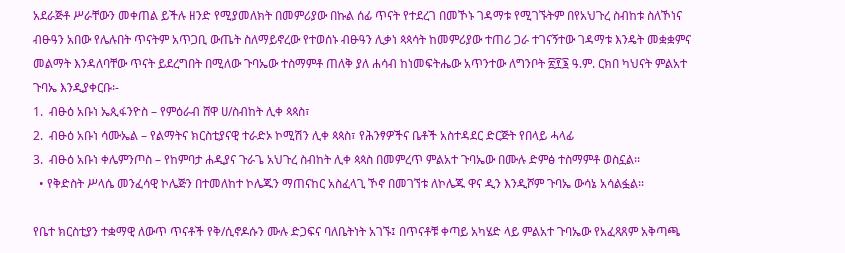አደራጅቶ ሥራቸውን መቀጠል ይችሉ ዘንድ የሚያመለክት በመምሪያው በኩል ሰፊ ጥናት የተደረገ በመኾኑ ገዳማቱ የሚገኙትም በየአህጉረ ስብከቱ ስለኾነና ብፁዓን አበው የሌሉበት ጥናትም አጥጋቢ ውጤት ስለማይኖረው የተወሰኑ ብፁዓን ሊቃነ ጳጳሳት ከመምሪያው ተጠሪ ጋራ ተገናኝተው ገዳማቱ እንዴት መቋቋምና መልማት እንዳለባቸው ጥናት ይደረግበት በሚለው ጉባኤው ተስማምቶ ጠለቅ ያለ ሐሳብ ከነመፍትሔው አጥንተው ለግንቦት ፳፻፮ ዓ.ም. ርክበ ካህናት ምልአተ ጉባኤ እንዲያቀርቡ፡-
1.  ብፁዕ አቡነ ኤጲፋንዮስ – የምዕራብ ሸዋ ሀ/ስብከት ሊቀ ጳጳስ፣
2.  ብፁዕ አቡነ ሳሙኤል – የልማትና ክርስቲያናዊ ተራድኦ ኮሚሽን ሊቀ ጳጳስ፣ የሕንፃዎችና ቤቶች አስተዳደር ድርጅት የበላይ ሓላፊ
3.  ብፁዕ አቡነ ቀሌምንጦስ – የከምባታ ሐዲያና ጉራጌ አህጉረ ስብከት ሊቀ ጳጳስ በመምረጥ ምልአተ ጉባኤው በሙሉ ድምፅ ተስማምቶ ወስኗል፡፡
  • የቅድስት ሥላሴ መንፈሳዊ ኮሌጅን በተመለከተ ኮሌጁን ማጠናከር አስፈላጊ ኾኖ በመገኘቱ ለኮሌጁ ዋና ዲን እንዲሾም ጉባኤ ውሳኔ አሳልፏል፡፡

የቤተ ክርስቲያን ተቋማዊ ለውጥ ጥናቶች የቅ/ሲኖዶሱን ሙሉ ድጋፍና ባለቤትነት አገኙ፤ በጥናቶቹ ቀጣይ አካሄድ ላይ ምልአተ ጉባኤው የአፈጻጸም አቅጣጫ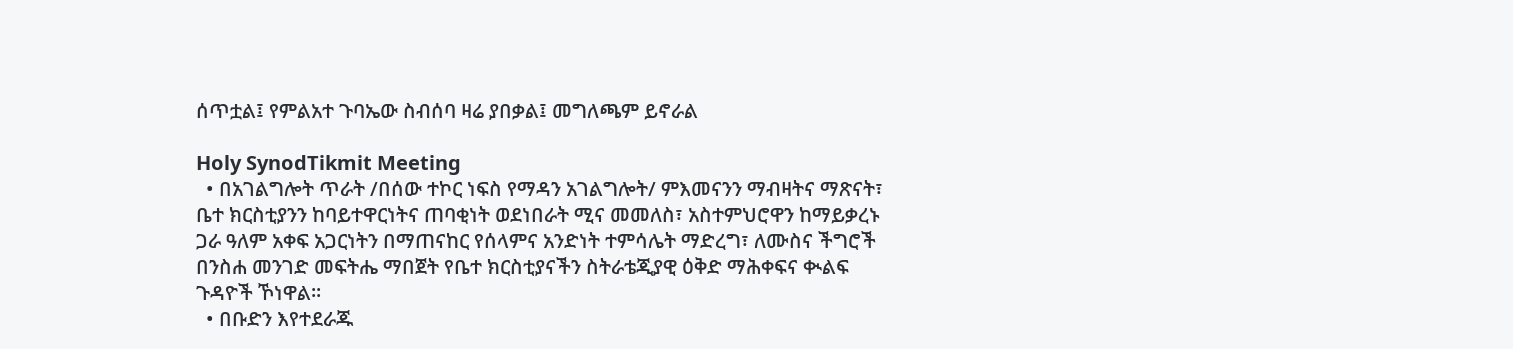ሰጥቷል፤ የምልአተ ጉባኤው ስብሰባ ዛሬ ያበቃል፤ መግለጫም ይኖራል

Holy SynodTikmit Meeting
  • በአገልግሎት ጥራት /በሰው ተኮር ነፍስ የማዳን አገልግሎት/ ምእመናንን ማብዛትና ማጽናት፣ ቤተ ክርስቲያንን ከባይተዋርነትና ጠባቂነት ወደነበራት ሚና መመለስ፣ አስተምህሮዋን ከማይቃረኑ ጋራ ዓለም አቀፍ አጋርነትን በማጠናከር የሰላምና አንድነት ተምሳሌት ማድረግ፣ ለሙስና ችግሮች በንስሐ መንገድ መፍትሔ ማበጀት የቤተ ክርስቲያናችን ስትራቴጂያዊ ዕቅድ ማሕቀፍና ቊልፍ ጉዳዮች ኾነዋል፡፡
  • በቡድን እየተደራጁ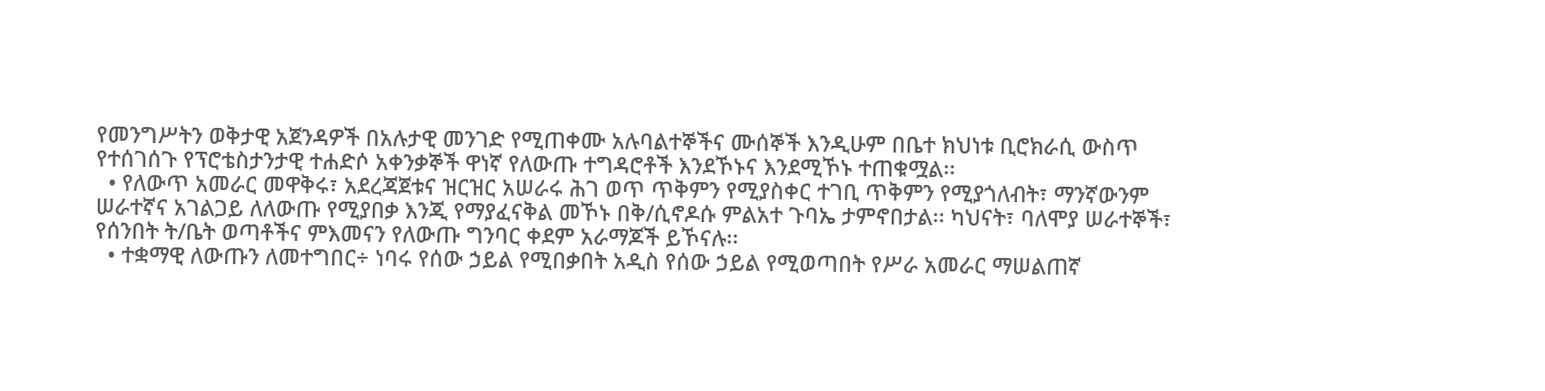የመንግሥትን ወቅታዊ አጀንዳዎች በአሉታዊ መንገድ የሚጠቀሙ አሉባልተኞችና ሙሰኞች እንዲሁም በቤተ ክህነቱ ቢሮክራሲ ውስጥ የተሰገሰጉ የፕሮቴስታንታዊ ተሐድሶ አቀንቃኞች ዋነኛ የለውጡ ተግዳሮቶች እንደኾኑና እንደሚኾኑ ተጠቁሟል፡፡
  • የለውጥ አመራር መዋቅሩ፣ አደረጃጀቱና ዝርዝር አሠራሩ ሕገ ወጥ ጥቅምን የሚያስቀር ተገቢ ጥቅምን የሚያጎለብት፣ ማንኛውንም ሠራተኛና አገልጋይ ለለውጡ የሚያበቃ እንጂ የማያፈናቅል መኾኑ በቅ/ሲኖዶሱ ምልአተ ጉባኤ ታምኖበታል፡፡ ካህናት፣ ባለሞያ ሠራተኞች፣ የሰንበት ት/ቤት ወጣቶችና ምእመናን የለውጡ ግንባር ቀደም አራማጆች ይኾናሉ፡፡
  • ተቋማዊ ለውጡን ለመተግበር÷ ነባሩ የሰው ኃይል የሚበቃበት አዲስ የሰው ኃይል የሚወጣበት የሥራ አመራር ማሠልጠኛ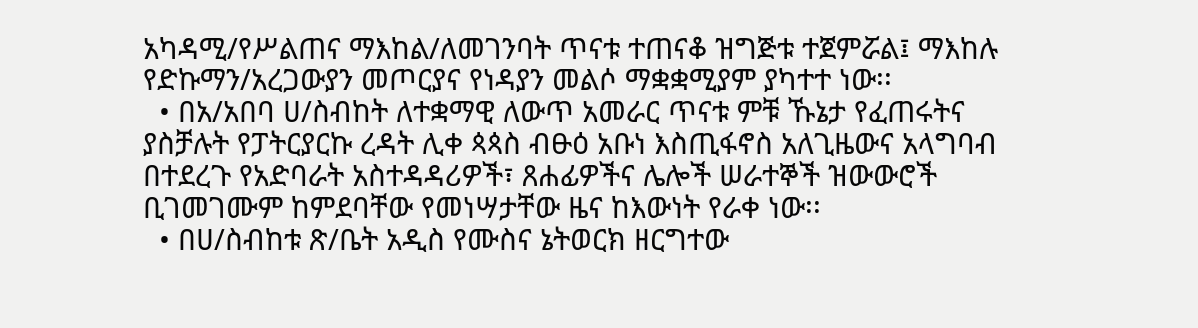አካዳሚ/የሥልጠና ማእከል/ለመገንባት ጥናቱ ተጠናቆ ዝግጅቱ ተጀምሯል፤ ማእከሉ የድኩማን/አረጋውያን መጦርያና የነዳያን መልሶ ማቋቋሚያም ያካተተ ነው፡፡
  • በአ/አበባ ሀ/ስብከት ለተቋማዊ ለውጥ አመራር ጥናቱ ምቹ ኹኔታ የፈጠሩትና ያስቻሉት የፓትርያርኩ ረዳት ሊቀ ጳጳስ ብፁዕ አቡነ እስጢፋኖስ አለጊዜውና አላግባብ በተደረጉ የአድባራት አስተዳዳሪዎች፣ ጸሐፊዎችና ሌሎች ሠራተኞች ዝውውሮች ቢገመገሙም ከምደባቸው የመነሣታቸው ዜና ከእውነት የራቀ ነው፡፡
  • በሀ/ስብከቱ ጽ/ቤት አዲስ የሙስና ኔትወርክ ዘርግተው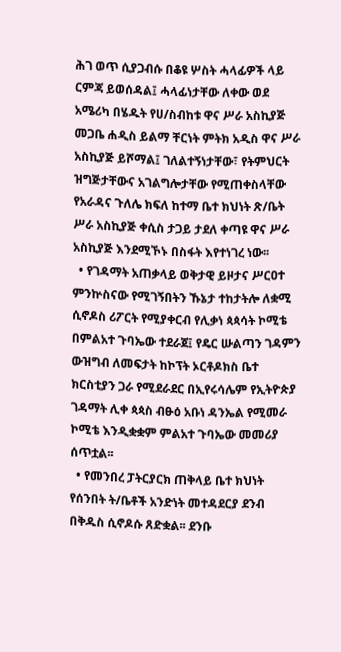ሕገ ወጥ ሲያጋብሱ በቆዩ ሦስት ሓላፊዎች ላይ ርምጃ ይወሰዳል፤ ሓላፊነታቸው ለቀው ወደ አሜሪካ በሄዱት የሀ/ስብከቱ ዋና ሥራ አስኪያጅ መጋቤ ሐዲስ ይልማ ቸርነት ምትክ አዲስ ዋና ሥራ አስኪያጅ ይሾማል፤ ገለልተኝነታቸው፣ የትምህርት ዝግጅታቸውና አገልግሎታቸው የሚጠቀስላቸው የአራዳና ጉለሌ ክፍለ ከተማ ቤተ ክህነት ጽ/ቤት ሥራ አስኪያጅ ቀሲስ ታጋይ ታደለ ቀጣዩ ዋና ሥራ አስኪያጅ እንደሚኾኑ በስፋት እየተነገረ ነው፡፡
  • የገዳማት አጠቃላይ ወቅታዊ ይዞታና ሥርዐተ ምንኵስናው የሚገኝበትን ኹኔታ ተከታትሎ ለቋሚ ሲኖዶስ ሪፖርት የሚያቀርብ የሊቃነ ጳጳሳት ኮሚቴ በምልአተ ጉባኤው ተደራጀ፤ የዴር ሡልጣን ገዳምን ውዝግብ ለመፍታት ከኮፕት ኦርቶዶክስ ቤተ ክርስቲያን ጋራ የሚደራደር በኢየሩሳሌም የኢትዮጵያ ገዳማት ሊቀ ጳጳስ ብፁዕ አቡነ ዳንኤል የሚመራ ኮሚቴ እንዲቋቋም ምልአተ ጉባኤው መመሪያ ሰጥቷል፡፡
  • የመንበረ ፓትርያርክ ጠቅላይ ቤተ ክህነት የሰንበት ት/ቤቶች አንድነት መተዳደርያ ደንብ በቅዱስ ሲኖዶሱ ጸድቋል፡፡ ደንቡ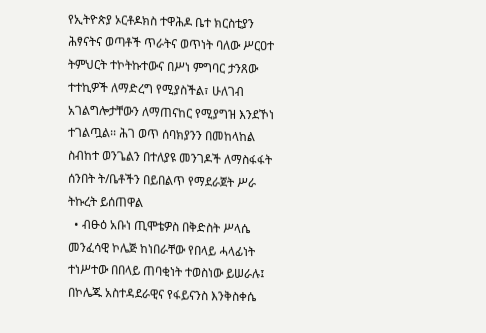የኢትዮጵያ ኦርቶዶክስ ተዋሕዶ ቤተ ክርስቲያን ሕፃናትና ወጣቶች ጥራትና ወጥነት ባለው ሥርዐተ ትምህርት ተኮትኩተውና በሥነ ምግባር ታንጸው ተተኪዎች ለማድረግ የሚያስችል፣ ሁለገብ አገልግሎታቸውን ለማጠናከር የሚያግዝ እንደኾነ ተገልጧል፡፡ ሕገ ወጥ ሰባክያንን በመከላከል ስብከተ ወንጌልን በተለያዩ መንገዶች ለማስፋፋት ሰንበት ት/ቤቶችን በይበልጥ የማደራጀት ሥራ ትኩረት ይሰጠዋል
  • ብፁዕ አቡነ ጢሞቴዎስ በቅድስት ሥላሴ መንፈሳዊ ኮሌጅ ከነበራቸው የበላይ ሓላፊነት ተነሥተው በበላይ ጠባቂነት ተወስነው ይሠራሉ፤ በኮሌጁ አስተዳደራዊና የፋይናንስ እንቅስቀሴ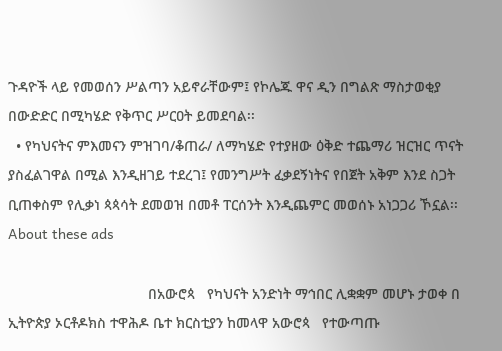ጉዳዮች ላይ የመወሰን ሥልጣን አይኖራቸውም፤ የኮሌጁ ዋና ዲን በግልጽ ማስታወቂያ በውድድር በሚካሄድ የቅጥር ሥርዐት ይመደባል፡፡
  • የካህናትና ምእመናን ምዝገባ/ቆጠራ/ ለማካሄድ የተያዘው ዕቅድ ተጨማሪ ዝርዝር ጥናት ያስፈልገዋል በሚል እንዲዘገይ ተደረገ፤ የመንግሥት ፈቃደኝነትና የበጀት አቅም እንደ ስጋት ቢጠቀስም የሊቃነ ጳጳሳት ደመወዝ በመቶ ፐርሰንት እንዲጨምር መወሰኑ አነጋጋሪ ኾኗል፡፡
About these ads

                                   በአውሮጳ   የካህናት አንድነት ማኅበር ሊቋቋም መሆኑ ታወቀ በ ኢትዮጵያ ኦርቶዶክስ ተዋሕዶ ቤተ ክርስቲያን ከመላዋ አውሮጳ   የተውጣጡ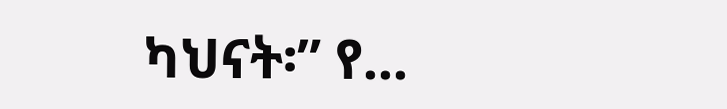ካህናት፡” የ...